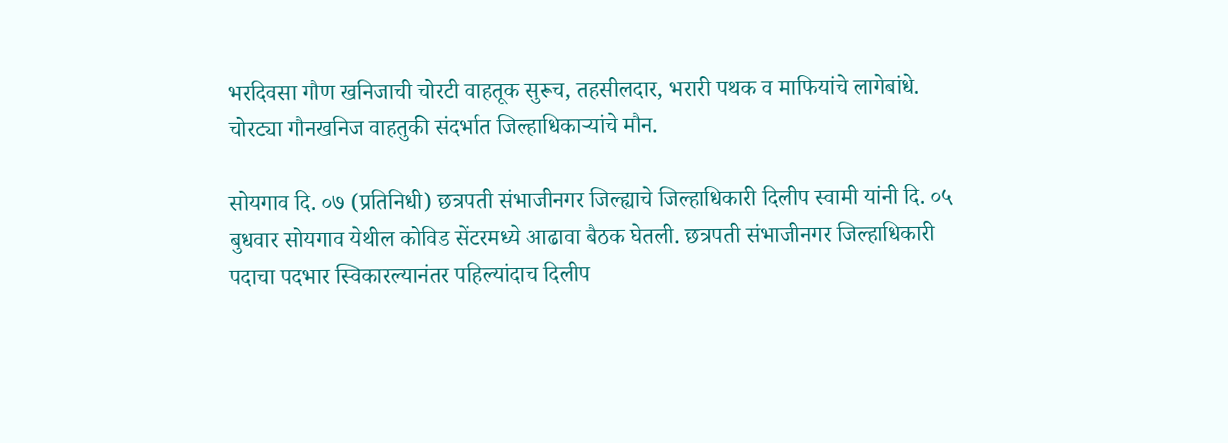भरदिवसा गौण खनिजाची चोरटी वाहतूक सुरूच, तहसीलदार, भरारी पथक व माफियांचे लागेबांधे.
चोरट्या गौनखनिज वाहतुकी संदर्भात जिल्हाधिकाऱ्यांचे मौन.

सोयगाव दि. ०७ (प्रतिनिधी) छत्रपती संभाजीनगर जिल्ह्याचे जिल्हाधिकारी दिलीप स्वामी यांनी दि. ०५ बुधवार सोयगाव येथील कोविड सेंटरमध्ये आढावा बैठक घेतली. छत्रपती संभाजीनगर जिल्हाधिकारी पदाचा पदभार स्विकारल्यानंतर पहिल्यांदाच दिलीप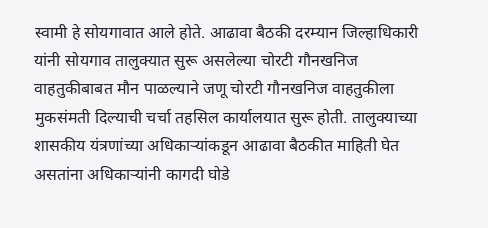स्वामी हे सोयगावात आले होते. आढावा बैठकी दरम्यान जिल्हाधिकारी यांनी सोयगाव तालुक्यात सुरू असलेल्या चोरटी गौनखनिज वाहतुकीबाबत मौन पाळल्याने जणू चोरटी गौनखनिज वाहतुकीला मुकसंमती दिल्याची चर्चा तहसिल कार्यालयात सुरू होती. तालुक्याच्या शासकीय यंत्रणांच्या अधिकाऱ्यांकडून आढावा बैठकीत माहिती घेत असतांना अधिकाऱ्यांनी कागदी घोडे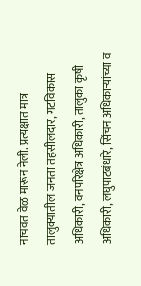नाचवत वेळ मारून नेली. प्रत्यक्षात मात्र तालुक्यातील जनता तहसीलदार, गटविकास अधिकारी, वनपरिक्षेत्र अधिकारी, तालुका कृषी अधिकारी, लघुपाटबंधारे, सिंचन अधिकाऱ्यांच्या व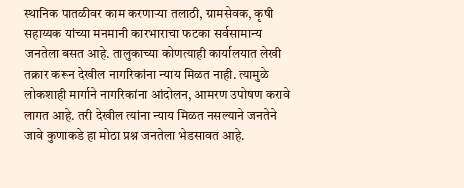स्थानिक पातळीवर काम करणाऱ्या तलाठी, ग्रामसेवक, कृषी सहाय्यक यांच्या मनमानी कारभाराचा फटका सर्वसामान्य जनतेला बसत आहे. तालुकाच्या कोणत्याही कार्यालयात लेखी तक्रार करून देखील नागरिकांना न्याय मिळत नाही. त्यामुळे लोकशाही मार्गाने नागरिकांना आंदोलन, आमरण उपोषण करावे लागत आहे. तरी देखील त्यांना न्याय मिळत नसल्याने जनतेने जावे कुणाकडे हा मोठा प्रश्न जनतेला भेडसावत आहे.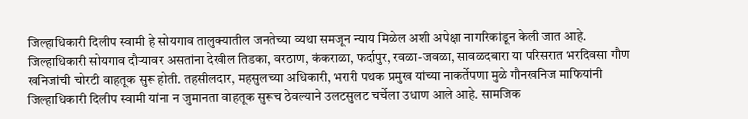जिल्हाधिकारी दिलीप स्वामी हे सोयगाव तालुक्यातील जनतेच्या व्यथा समजून न्याय मिळेल अशी अपेक्षा नागरिकांडून केली जात आहे.
जिल्हाधिकारी सोयगाव दौऱ्यावर असतांना देखील तिडका, वरठाण, कंकराळा, फर्दापुर, रवळा-जवळा, सावळदबारा या परिसरात भरदिवसा गौण खनिजांची चोरटी वाहतूक सुरू होती. तहसीलदार, महसुलच्या अधिकारी, भरारी पथक प्रमुख यांच्या नाकर्तेपणा मुळे गौनखनिज माफियांनी जिल्हाधिकारी दिलीप स्वामी यांना न जुमानता वाहतूक सुरूच ठेवल्याने उलटसुलट चर्चेला उधाण आले आहे. सामजिक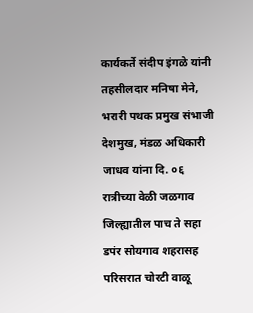कार्यकर्ते संदीप इंगळे यांनी तहसीलदार मनिषा मेने, भरारी पथक प्रमुख संभाजी देशमुख, मंडळ अधिकारी जाधव यांना दि. ०६ रात्रीच्या वेळी जळगाव जिल्ह्यातील पाच ते सहा डपंर सोयगाव शहरासह परिसरात चोरटी वाळू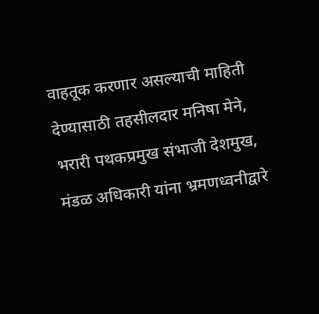वाहतूक करणार असल्याची माहिती देण्यासाठी तहसीलदार मनिषा मेने, भरारी पथकप्रमुख संभाजी देशमुख, मंडळ अधिकारी यांना भ्रमणध्वनीद्वारे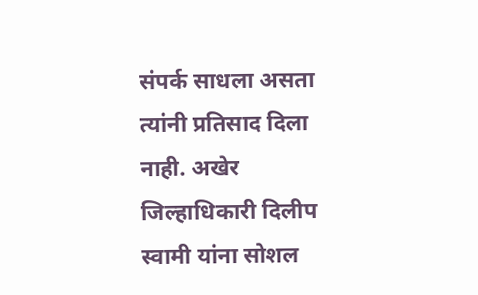संपर्क साधला असता त्यांनी प्रतिसाद दिला नाही. अखेर जिल्हाधिकारी दिलीप स्वामी यांना सोशल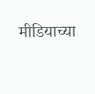मीडियाच्या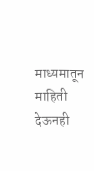माध्यमातून माहिती देऊनही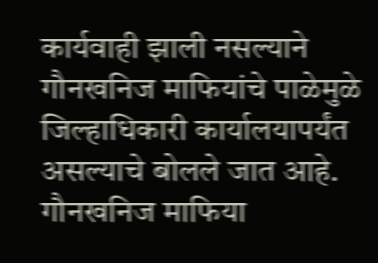कार्यवाही झाली नसल्याने गौनखनिज माफियांचे पाळेमुळे जिल्हाधिकारी कार्यालयापर्यंत असल्याचे बोलले जात आहे. गौनखनिज माफिया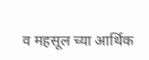व महसूल च्या आर्थिक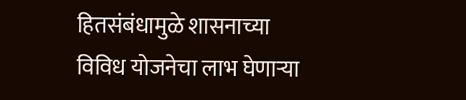हितसंबंधामुळे शासनाच्या विविध योजनेचा लाभ घेणाऱ्या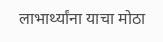लाभार्थ्यांना याचा मोठा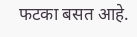फटका बसत आहे.